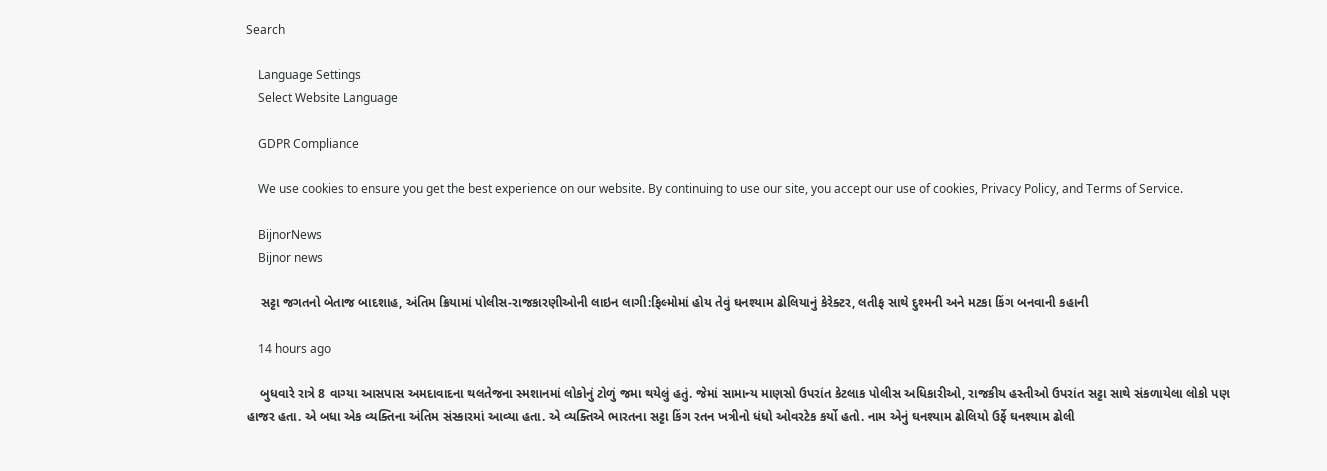Search

    Language Settings
    Select Website Language

    GDPR Compliance

    We use cookies to ensure you get the best experience on our website. By continuing to use our site, you accept our use of cookies, Privacy Policy, and Terms of Service.

    BijnorNews
    Bijnor news

    સટ્ટા જગતનો બેતાજ બાદશાહ, અંતિમ ક્રિયામાં પોલીસ-રાજકારણીઓની લાઇન લાગી:ફિલ્મોમાં હોય તેવું ઘનશ્યામ ઢોલિયાનું કેરેક્ટર, લતીફ સાથે દુશ્મની અને મટકા કિંગ બનવાની કહાની

    14 hours ago

    બુધવારે રાત્રે 8 વાગ્યા આસપાસ અમદાવાદના થલતેજના સ્મશાનમાં લોકોનું ટોળું જમા થયેલું હતું. જેમાં સામાન્ય માણસો ઉપરાંત કેટલાક પોલીસ અધિકારીઓ, રાજકીય હસ્તીઓ ઉપરાંત સટ્ટા સાથે સંકળાયેલા લોકો પણ હાજર હતા. એ બધા એક વ્યક્તિના અંતિમ સંસ્કારમાં આવ્યા હતા. એ વ્યક્તિએ ભારતના સટ્ટા કિંગ રતન ખત્રીનો ધંધો ઓવરટેક કર્યો હતો. નામ એનું ઘનશ્યામ ઢોલિયો ઉર્ફે ઘનશ્યામ ઢોલી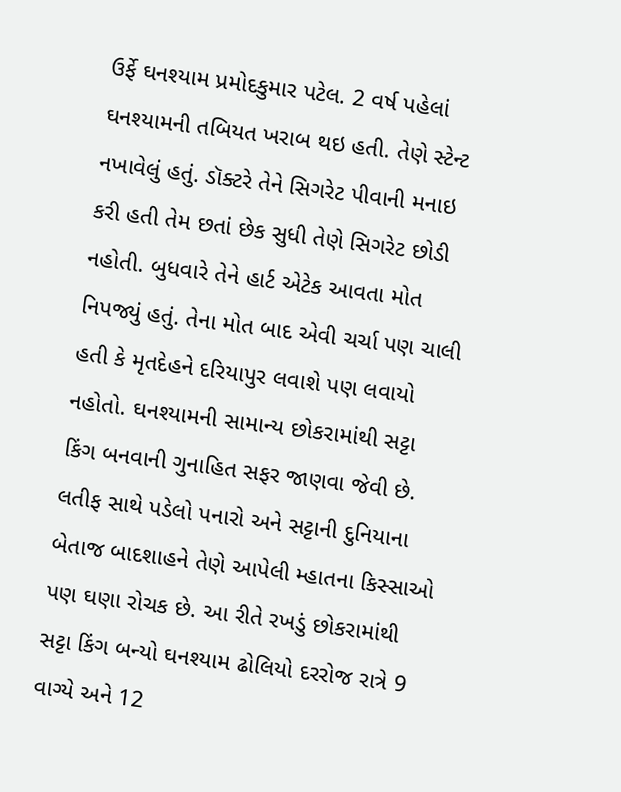ઉર્ફે ઘનશ્યામ પ્રમોદકુમાર પટેલ. 2 વર્ષ પહેલાં ઘનશ્યામની તબિયત ખરાબ થઇ હતી. તેણે સ્ટેન્ટ નખાવેલું હતું. ડૉક્ટરે તેને સિગરેટ પીવાની મનાઇ કરી હતી તેમ છતાં છેક સુધી તેણે સિગરેટ છોડી નહોતી. બુધવારે તેને હાર્ટ એટેક આવતા મોત નિપજ્યું હતું. તેના મોત બાદ એવી ચર્ચા પણ ચાલી હતી કે મૃતદેહને દરિયાપુર લવાશે પણ લવાયો નહોતો. ઘનશ્યામની સામાન્ય છોકરામાંથી સટ્ટા કિંગ બનવાની ગુનાહિત સફર જાણવા જેવી છે. લતીફ સાથે પડેલો પનારો અને સટ્ટાની દુનિયાના બેતાજ બાદશાહને તેણે આપેલી મ્હાતના કિસ્સાઓ પણ ઘણા રોચક છે. આ રીતે રખડું છોકરામાંથી સટ્ટા કિંગ બન્યો ઘનશ્યામ ઢોલિયો દરરોજ રાત્રે 9 વાગ્યે અને 12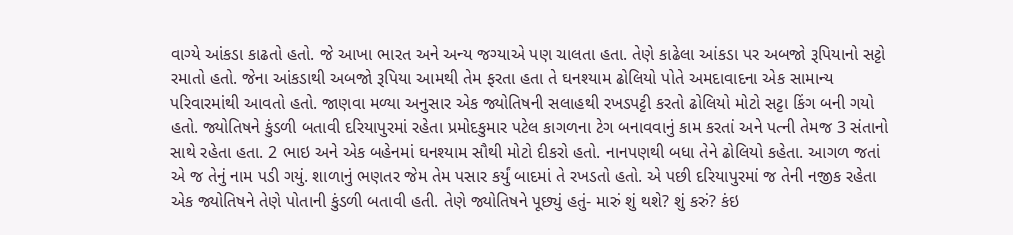વાગ્યે આંકડા કાઢતો હતો. જે આખા ભારત અને અન્ય જગ્યાએ પણ ચાલતા હતા. તેણે કાઢેલા આંકડા પર અબજો રૂપિયાનો સટ્ટો રમાતો હતો. જેના આંકડાથી અબજો રૂપિયા આમથી તેમ ફરતા હતા તે ઘનશ્યામ ઢોલિયો પોતે અમદાવાદના એક સામાન્ય પરિવારમાંથી આવતો હતો. જાણવા મળ્યા અનુસાર એક જ્યોતિષની સલાહથી રખડપટ્ટી કરતો ઢોલિયો મોટો સટ્ટા કિંગ બની ગયો હતો. જ્યોતિષને કુંડળી બતાવી દરિયાપુરમાં રહેતા પ્રમોદકુમાર પટેલ કાગળના ટેગ બનાવવાનું કામ કરતાં અને પત્ની તેમજ 3 સંતાનો સાથે રહેતા હતા. 2 ભાઇ અને એક બહેનમાં ઘનશ્યામ સૌથી મોટો દીકરો હતો. નાનપણથી બધા તેને ઢોલિયો કહેતા. આગળ જતાં એ જ તેનું નામ પડી ગયું. શાળાનું ભણતર જેમ તેમ પસાર કર્યું બાદમાં તે રખડતો હતો. એ પછી દરિયાપુરમાં જ તેની નજીક રહેતા એક જ્યોતિષને તેણે પોતાની કુંડળી બતાવી હતી. તેણે જ્યોતિષને પૂછ્યું હતું- મારું શું થશે? શું કરું? કંઇ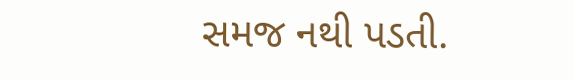સમજ નથી પડતી.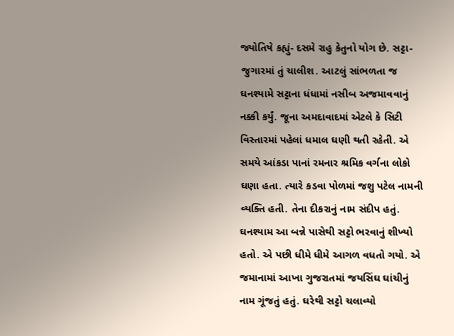જ્યોતિષે કહ્યું- દસમે રાહુ કેતુનો યોગ છે. સટ્ટા-જુગારમાં તું ચાલીશ. આટલું સાંભળતા જ ઘનશ્યામે સટ્ટાના ધંધામાં નસીબ અજમાવવાનું નક્કી કર્યું. જૂના અમદાવાદમાં એટલે કે સિટી વિસ્તારમાં પહેલાં ધમાલ ઘણી થતી રહેતી. એ સમયે આંકડા પાનાં રમનાર શ્રમિક વર્ગના લોકો ઘણા હતા. ત્યારે કડવા પોળમાં જશુ પટેલ નામની વ્યક્તિ હતી. તેના દીકરાનું નામ સંદીપ હતું. ઘનશ્યામ આ બન્ને પાસેથી સટ્ટો ભરવાનું શીખ્યો હતો. એ પછી ધીમે ધીમે આગળ વધતો ગયો. એ જમાનામાં આખા ગુજરાતમાં જયસિંઘ ઘાંચીનું નામ ગૂંજતું હતું. ઘરેથી સટ્ટો ચલાવ્યો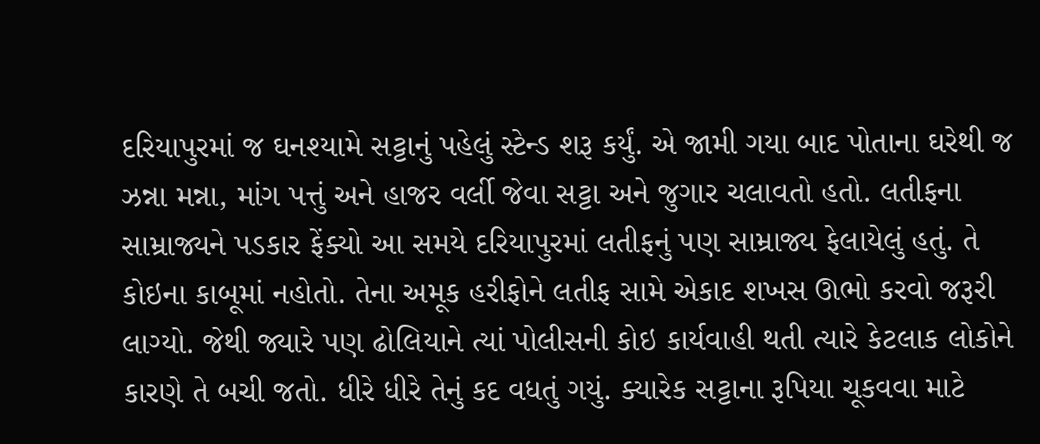દરિયાપુરમાં જ ઘનશ્યામે સટ્ટાનું પહેલું સ્ટેન્ડ શરૂ કર્યું. એ જામી ગયા બાદ પોતાના ઘરેથી જ ઝન્ના મન્ના, માંગ પત્તું અને હાજર વર્લી જેવા સટ્ટા અને જુગાર ચલાવતો હતો. લતીફના સામ્રાજ્યને પડકાર ફેંક્યો આ સમયે દરિયાપુરમાં લતીફનું પણ સામ્રાજ્ય ફેલાયેલું હતું. તે કોઇના કાબૂમાં નહોતો. તેના અમૂક હરીફોને લતીફ સામે એકાદ શખસ ઊભો કરવો જરૂરી લાગ્યો. જેથી જ્યારે પણ ઢોલિયાને ત્યાં પોલીસની કોઇ કાર્યવાહી થતી ત્યારે કેટલાક લોકોને કારણે તે બચી જતો. ધીરે ધીરે તેનું કદ વધતું ગયું. ક્યારેક સટ્ટાના રૂપિયા ચૂકવવા માટે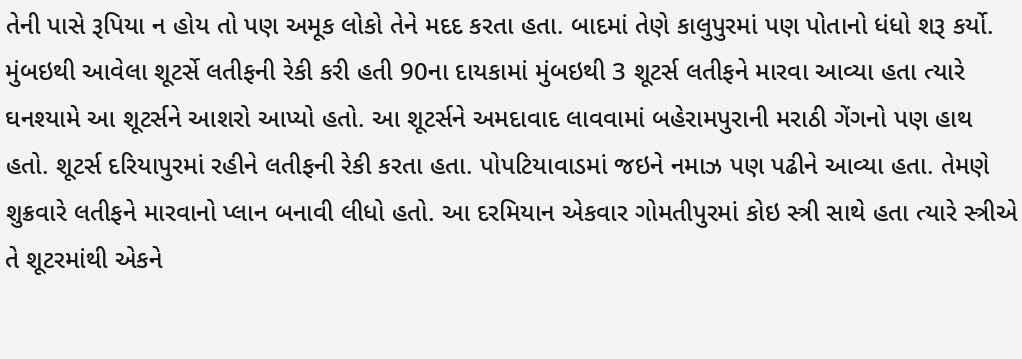તેની પાસે રૂપિયા ન હોય તો પણ અમૂક લોકો તેને મદદ કરતા હતા. બાદમાં તેણે કાલુપુરમાં પણ પોતાનો ધંધો શરૂ કર્યો. મુંબઇથી આવેલા શૂટર્સે લતીફની રેકી કરી હતી 90ના દાયકામાં મુંબઇથી 3 શૂટર્સ લતીફને મારવા આવ્યા હતા ત્યારે ઘનશ્યામે આ શૂટર્સને આશરો આપ્યો હતો. આ શૂટર્સને અમદાવાદ લાવવામાં બહેરામપુરાની મરાઠી ગેંગનો પણ હાથ હતો. શૂટર્સ દરિયાપુરમાં રહીને લતીફની રેકી કરતા હતા. પોપટિયાવાડમાં જઇને નમાઝ પણ પઢીને આવ્યા હતા. તેમણે શુક્રવારે લતીફને મારવાનો પ્લાન બનાવી લીધો હતો. આ દરમિયાન એકવાર ગોમતીપુરમાં કોઇ સ્ત્રી સાથે હતા ત્યારે સ્ત્રીએ તે શૂટરમાંથી એકને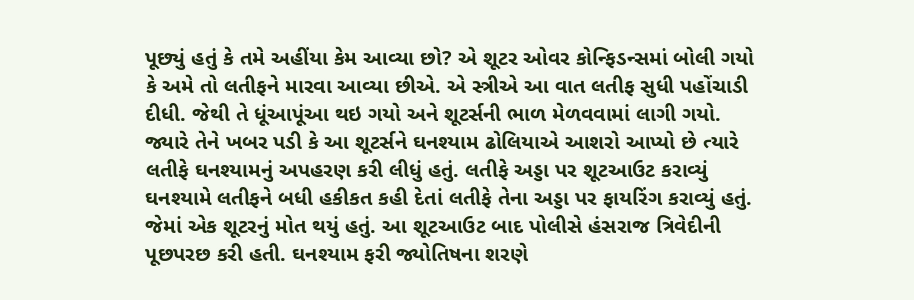પૂછ્યું હતું કે તમે અહીંયા કેમ આવ્યા છો? એ શૂટર ઓવર કોન્ફિડન્સમાં બોલી ગયો કે અમે તો લતીફને મારવા આવ્યા છીએ. એ સ્ત્રીએ આ વાત લતીફ સુધી પહોંચાડી દીધી. જેથી તે ધૂંઆપૂંઆ થઇ ગયો અને શૂટર્સની ભાળ મેળવવામાં લાગી ગયો. જ્યારે તેને ખબર પડી કે આ શૂટર્સને ઘનશ્યામ ઢોલિયાએ આશરો આપ્યો છે ત્યારે લતીફે ઘનશ્યામનું અપહરણ કરી લીધું હતું. લતીફે અડ્ડા પર શૂટઆઉટ કરાવ્યું ઘનશ્યામે લતીફને બધી હકીકત કહી દેતાં લતીફે તેના અડ્ડા પર ફાયરિંગ કરાવ્યું હતું. જેમાં એક શૂટરનું મોત થયું હતું. આ શૂટઆઉટ બાદ પોલીસે હંસરાજ ત્રિવેદીની પૂછપરછ કરી હતી. ઘનશ્યામ ફરી જ્યોતિષના શરણે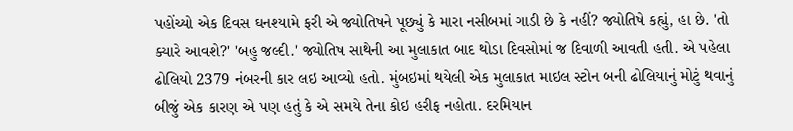પહોંચ્યો એક દિવસ ઘનશ્યામે ફરી એ જ્યોતિષને પૂછ્યું કે મારા નસીબમાં ગાડી છે કે નહીં? જ્યોતિષે કહ્યું, હા છે. 'તો ક્યારે આવશે?' 'બહુ જલ્દી.' જ્યોતિષ સાથેની આ મુલાકાત બાદ થોડા દિવસોમાં જ દિવાળી આવતી હતી. એ પહેલા ઢોલિયો 2379 નંબરની કાર લઇ આવ્યો હતો. મુંબઇમાં થયેલી એક મુલાકાત માઇલ સ્ટોન બની ઢોલિયાનું મોટું થવાનું બીજું એક કારણ એ પણ હતું કે એ સમયે તેના કોઇ હરીફ નહોતા. દરમિયાન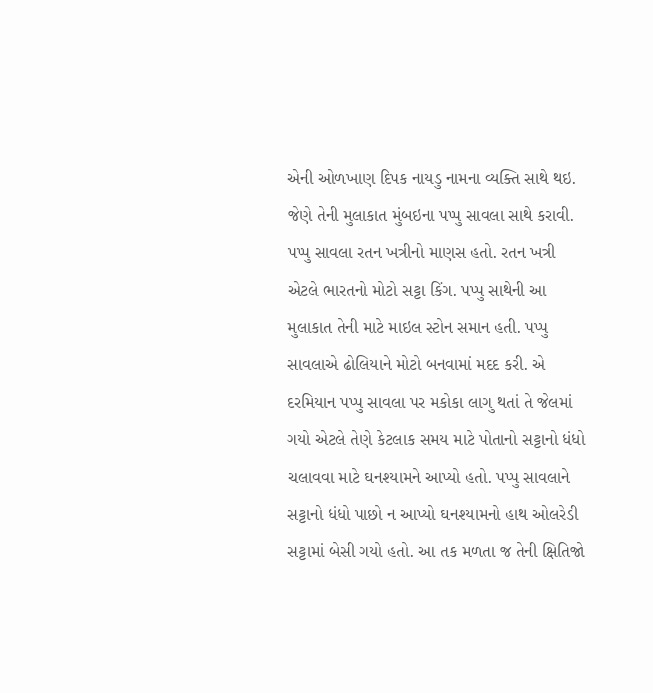એની ઓળખાણ દિપક નાયડુ નામના વ્યક્તિ સાથે થઇ. જેણે તેની મુલાકાત મુંબઇના પપ્પુ સાવલા સાથે કરાવી. પપ્પુ સાવલા રતન ખત્રીનો માણસ હતો. રતન ખત્રી એટલે ભારતનો મોટો સટ્ટા કિંગ. પપ્પુ સાથેની આ મુલાકાત તેની માટે માઇલ સ્ટોન સમાન હતી. પપ્પુ સાવલાએ ઢોલિયાને મોટો બનવામાં મદદ કરી. એ દરમિયાન પપ્પુ સાવલા પર મકોકા લાગુ થતાં તે જેલમાં ગયો એટલે તેણે કેટલાક સમય માટે પોતાનો સટ્ટાનો ધંધો ચલાવવા માટે ઘનશ્યામને આપ્યો હતો. પપ્પુ સાવલાને સટ્ટાનો ધંધો પાછો ન આપ્યો ઘનશ્યામનો હાથ ઓલરેડી સટ્ટામાં બેસી ગયો હતો. આ તક મળતા જ તેની ક્ષિતિજો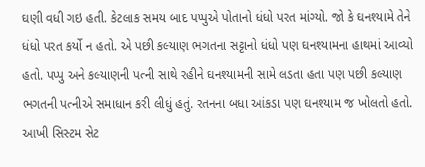ઘણી વધી ગઇ હતી. કેટલાક સમય બાદ પપ્પુએ પોતાનો ધંધો પરત માંગ્યો. જો કે ઘનશ્યામે તેને ધંધો પરત કર્યો ન હતો. એ પછી કલ્યાણ ભગતના સટ્ટાનો ધંધો પણ ઘનશ્યામના હાથમાં આવ્યો હતો. પપ્પુ અને કલ્યાણની પત્ની સાથે રહીને ઘનશ્યામની સામે લડતા હતા પણ પછી કલ્યાણ ભગતની પત્નીએ સમાધાન કરી લીધું હતું. રતનના બધા આંકડા પણ ઘનશ્યામ જ ખોલતો હતો. આખી સિસ્ટમ સેટ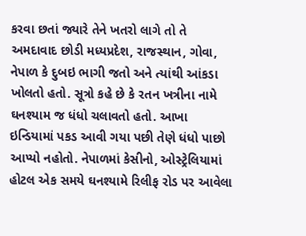કરવા છતાં જ્યારે તેને ખતરો લાગે તો તે અમદાવાદ છોડી મધ્યપ્રદેશ, રાજસ્થાન, ગોવા, નેપાળ કે દુબઇ ભાગી જતો અને ત્યાંથી આંકડા ખોલતો હતો. સૂત્રો કહે છે કે રતન ખત્રીના નામે ઘનશ્યામ જ ધંધો ચલાવતો હતો. આખા ઇન્ડિયામાં પકડ આવી ગયા પછી તેણે ધંધો પાછો આપ્યો નહોતો. નેપાળમાં કેસીનો, ઓસ્ટ્રેલિયામાં હોટલ એક સમયે ઘનશ્યામે રિલીફ રોડ પર આવેલા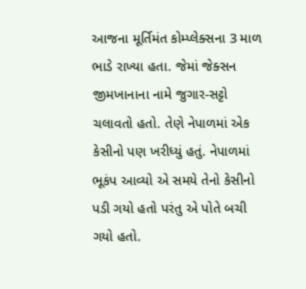આજના મૂર્તિમંત કોમ્પ્લેક્સના 3 માળ ભાડે રાખ્યા હતા. જેમાં જેક્સન જીમખાનાના નામે જુગાર-સટ્ટો ચલાવતો હતો. તેણે નેપાળમાં એક કેસીનો પણ ખરીધ્યું હતું. નેપાળમાં ભૂકંપ આવ્યો એ સમયે તેનો કેસીનો પડી ગયો હતો પરંતુ એ પોતે બચી ગયો હતો.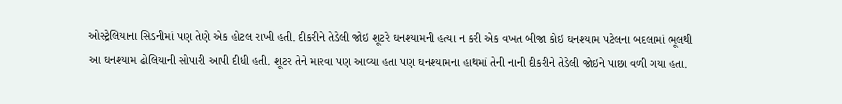ઓસ્ટ્રેલિયાના સિડનીમાં પણ તેણે એક હોટલ રાખી હતી. દીકરીને તેડેલી જોઇ શૂટરે ઘનશ્યામની હત્યા ન કરી એક વખત બીજા કોઇ ઘનશ્યામ પટેલના બદલામાં ભૂલથી આ ઘનશ્યામ ઢોલિયાની સોપારી આપી દીધી હતી. શૂટર તેને મારવા પણ આવ્યા હતા પણ ઘનશ્યામના હાથમાં તેની નાની દીકરીને તેડેલી જોઇને પાછા વળી ગયા હતા.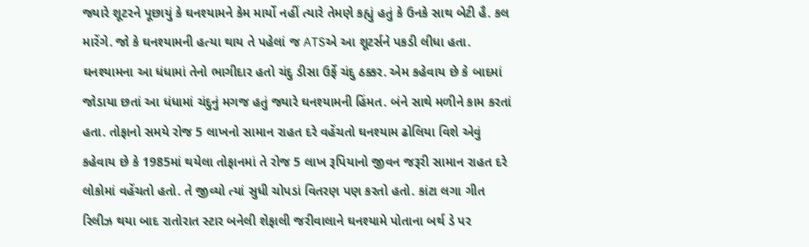જ્યારે શૂટરને પૂછાયું કે ઘનશ્યામને કેમ માર્યો નહીં ત્યારે તેમણે કહ્યું હતું કે ઉનકે સાથ બેટી હૈ. કલ મારેંગે. જો કે ઘનશ્યામની હત્યા થાય તે પહેલાં જ ATSએ આ શૂટર્સને પકડી લીધા હતા. ઘનશ્યામના આ ધંધામાં તેનો ભાગીદાર હતો ચંદુ ડીસા ઉર્ફે ચંદુ ઠક્કર. એમ કહેવાય છે કે બાદમાં જોડાયા છતાં આ ધંધામાં ચંદુનું મગજ હતું જ્યારે ઘનશ્યામની હિંમત. બંને સાથે મળીને કામ કરતાં હતા. તોફાનો સમયે રોજ 5 લાખનો સામાન રાહત દરે વહેંચતો ઘનશ્યામ ઢોલિયા વિશે એવું કહેવાય છે કે 1985માં થયેલા તોફાનમાં તે રોજ 5 લાખ રૂપિયાનો જીવન જરૂરી સામાન રાહત દરે લોકોમાં વહેંચતો હતો. તે જીવ્યો ત્યાં સુધી ચોપડાં વિતરણ પણ કરતો હતો. કાંટા લગા ગીત રિલીઝ થયા બાદ રાતોરાત સ્ટાર બનેલી શેફાલી જરીવાલાને ઘનશ્યામે પોતાના બર્થ ડે પર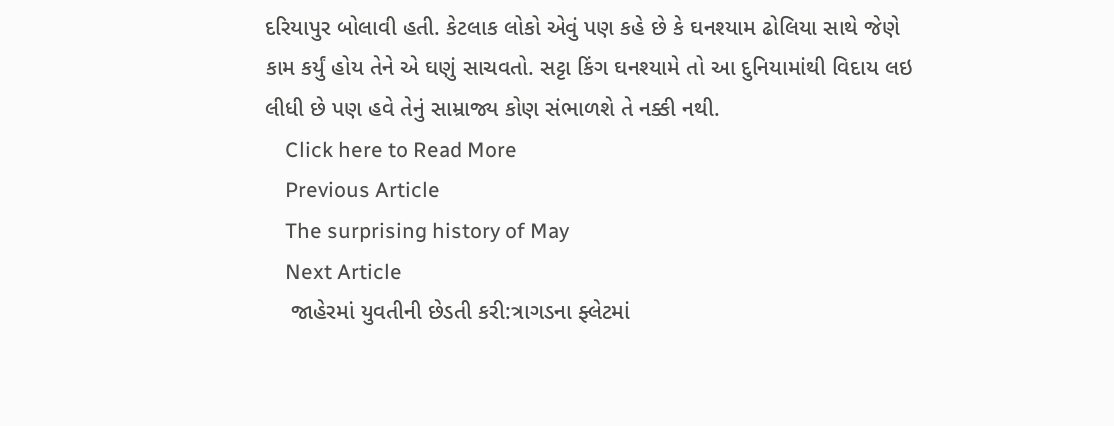દરિયાપુર બોલાવી હતી. કેટલાક લોકો એવું પણ કહે છે કે ઘનશ્યામ ઢોલિયા સાથે જેણે કામ કર્યું હોય તેને એ ઘણું સાચવતો. સટ્ટા કિંગ ઘનશ્યામે તો આ દુનિયામાંથી વિદાય લઇ લીધી છે પણ હવે તેનું સામ્રાજ્ય કોણ સંભાળશે તે નક્કી નથી.
    Click here to Read More
    Previous Article
    The surprising history of May
    Next Article
    જાહેરમાં યુવતીની છેડતી કરી:ત્રાગડના ફ્લેટમાં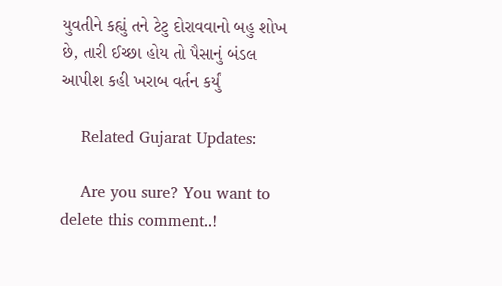યુવતીને કહ્યું તને ટેટુ દોરાવવાનો બહુ શોખ છે, તારી ઈચ્છા હોય તો પૈસાનું બંડલ આપીશ કહી ખરાબ વર્તન કર્યું

    Related Gujarat Updates:

    Are you sure? You want to delete this comment..!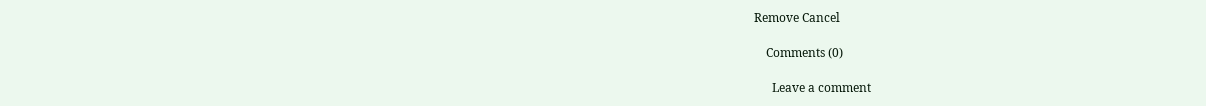Remove Cancel

    Comments (0)

      Leave a comment